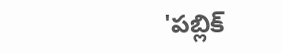'పబ్లిక్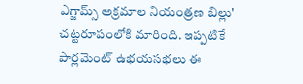ఎగ్జామ్స్ అక్రమాల నియంత్రణ బిల్లు' చట్టరూపంలోకి మారింది. ఇప్పటికే పార్లమెంట్ ఉభయసభలు ఈ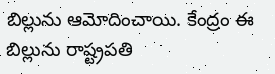బిల్లును ఆమోదించాయి. కేంద్రం ఈ బిల్లును రాష్ట్రపతి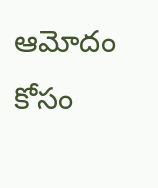ఆమోదం కోసం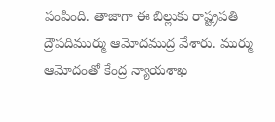పంపింది. తాజాగా ఈ బిల్లుకు రాష్ట్రపతి ద్రౌపదిముర్ము ఆమోదముద్ర వేశారు. ముర్ము ఆమోదంతో కేంద్ర న్యాయశాఖ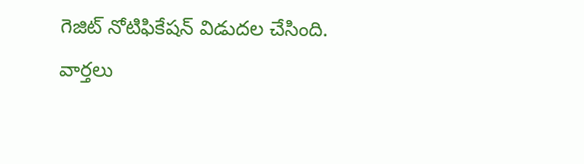గెజిట్ నోటిఫికేషన్ విడుదల చేసింది.
వార్తలు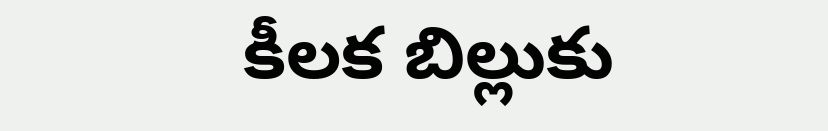కీలక బిల్లుకు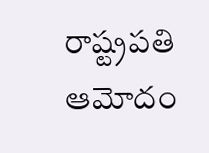రాష్ట్రపతి ఆమోదం